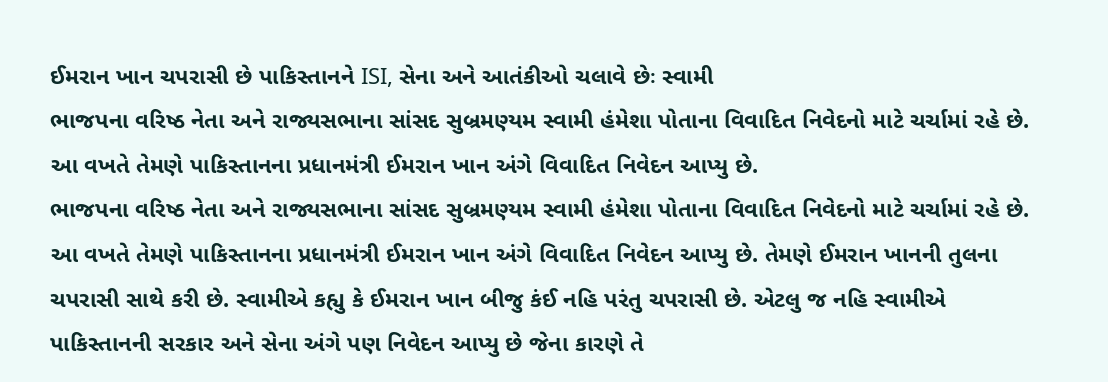ઈમરાન ખાન ચપરાસી છે પાકિસ્તાનને ISI, સેના અને આતંકીઓ ચલાવે છેઃ સ્વામી
ભાજપના વરિષ્ઠ નેતા અને રાજ્યસભાના સાંસદ સુબ્રમણ્યમ સ્વામી હંમેશા પોતાના વિવાદિત નિવેદનો માટે ચર્ચામાં રહે છે. આ વખતે તેમણે પાકિસ્તાનના પ્રધાનમંત્રી ઈમરાન ખાન અંગે વિવાદિત નિવેદન આપ્યુ છે.
ભાજપના વરિષ્ઠ નેતા અને રાજ્યસભાના સાંસદ સુબ્રમણ્યમ સ્વામી હંમેશા પોતાના વિવાદિત નિવેદનો માટે ચર્ચામાં રહે છે. આ વખતે તેમણે પાકિસ્તાનના પ્રધાનમંત્રી ઈમરાન ખાન અંગે વિવાદિત નિવેદન આપ્યુ છે. તેમણે ઈમરાન ખાનની તુલના ચપરાસી સાથે કરી છે. સ્વામીએ કહ્યુ કે ઈમરાન ખાન બીજુ કંઈ નહિ પરંતુ ચપરાસી છે. એટલુ જ નહિ સ્વામીએ પાકિસ્તાનની સરકાર અને સેના અંગે પણ નિવેદન આપ્યુ છે જેના કારણે તે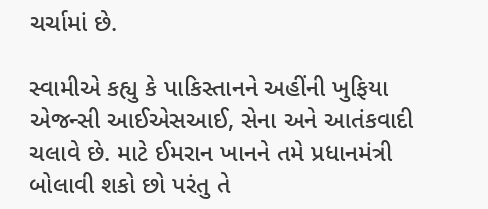ચર્ચામાં છે.

સ્વામીએ કહ્યુ કે પાકિસ્તાનને અહીંની ખુફિયા એજન્સી આઈએસઆઈ, સેના અને આતંકવાદી ચલાવે છે. માટે ઈમરાન ખાનને તમે પ્રધાનમંત્રી બોલાવી શકો છો પરંતુ તે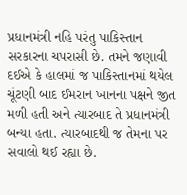પ્રધાનમંત્રી નહિ પરંતુ પાકિસ્તાન સરકારના ચપરાસી છે. તમને જણાવી દઈએ કે હાલમાં જ પાકિસ્તાનમાં થયેલ ચૂંટણી બાદ ઈમરાન ખાનના પક્ષને જીત મળી હતી અને ત્યારબાદ તે પ્રધાનમંત્રી બન્યા હતા. ત્યારબાદથી જ તેમના પર સવાલો થઈ રહ્યા છે.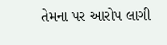તેમના પર આરોપ લાગી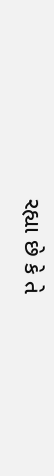રહ્યા છે કે તે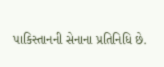પાકિસ્તાનની સેનાના પ્રતિનિધિ છે.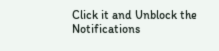Click it and Unblock the Notifications